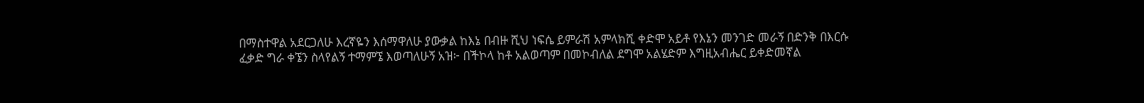በማስተዋል አደርጋለሁ እረኛዬን እሰማዋለሁ ያውቃል ከእኔ በብዙ ሺህ ነፍሴ ይምራሽ አምላክሺ ቀድሞ አይቶ የእኔን መንገድ መራኝ በድንቅ በእርሱ ፈቃድ ግራ ቀኜን ስላየልኝ ተማምኜ እወጣለሁኝ አዝ፦ በችኮላ ከቶ አልወጣም በመኮብለል ደግሞ አልሄድም እግዚአብሔር ይቀድመኛል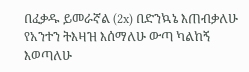በፈቃዱ ይመራኛል (2x) በድንኳኔ እጠብቃለሁ የአንተን ትእዛዝ እሰማለሁ ውጣ ካልከኝ እወጣለሁ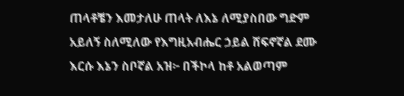ጠላቶቼን እመታለሁ ጠላት ለእኔ ለሚያስበው ግድም አይለኝ ስለሚለው የእግዚአብሔር ኃይል ሸፍኖኛል ደሙ እርሱ እኔን ስቦኛል አዝ፦ በችኮላ ከቶ አልወጣም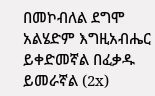በመኮብለል ደግሞ አልሄድም እግዚአብሔር ይቀድመኛል በፈቃዱ ይመራኛል (2x)